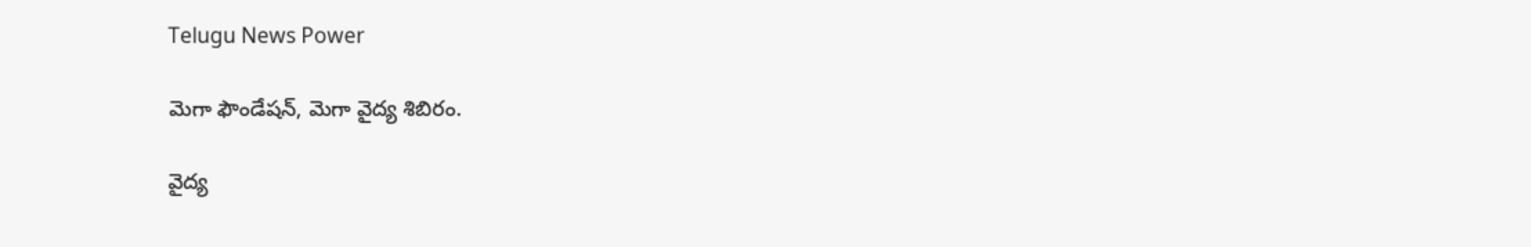Telugu News Power

మెగా ఫౌండేషన్, మెగా వైద్య శిబిరం.

వైద్య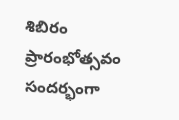శిబిరం ప్రారంభోత్సవం సందర్భంగా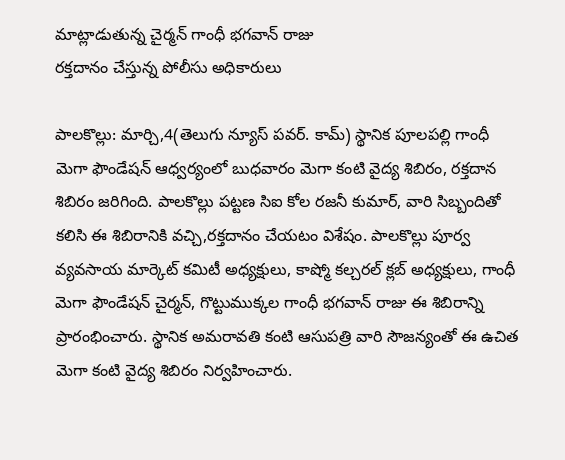మాట్లాడుతున్న చైర్మన్ గాంధీ భగవాన్ రాజు
రక్తదానం చేస్తున్న పోలీసు అధికారులు

పాలకొల్లు: మార్చి,4(తెలుగు న్యూస్ పవర్. కామ్) స్థానిక పూలపల్లి గాంధీ మెగా ఫౌండేషన్ ఆధ్వర్యంలో బుధవారం మెగా కంటి వైద్య శిబిరం, రక్తదాన శిబిరం జరిగింది. పాలకొల్లు పట్టణ సిఐ కోల రజనీ కుమార్, వారి సిబ్బందితో కలిసి ఈ శిబిరానికి వచ్చి,రక్తదానం చేయటం విశేషం. పాలకొల్లు పూర్వ వ్యవసాయ మార్కెట్ కమిటీ అధ్యక్షులు, కాష్మో కల్చరల్ క్లబ్ అధ్యక్షులు, గాంధీ మెగా ఫౌండేషన్ చైర్మన్, గొట్టుముక్కల గాంధీ భగవాన్ రాజు ఈ శిబిరాన్ని ప్రారంభించారు. స్థానిక అమరావతి కంటి ఆసుపత్రి వారి సౌజన్యంతో ఈ ఉచిత మెగా కంటి వైద్య శిబిరం నిర్వహించారు.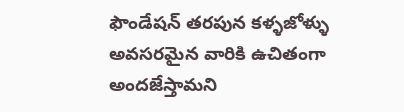ఫౌండేషన్ తరపున కళ్ళజోళ్ళు అవసరమైన వారికి ఉచితంగా అందజేస్తామని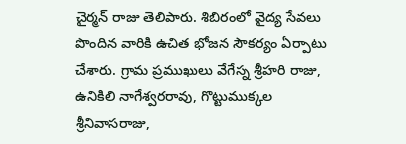చైర్మన్ రాజు తెలిపారు. శిబిరంలో వైద్య సేవలు పొందిన వారికి ఉచిత భోజన సౌకర్యం ఏర్పాటు చేశారు. గ్రామ ప్రముఖులు వేగేస్న శ్రీహరి రాజు, ఉనికిలి నాగేశ్వరరావు, గొట్టుముక్కల శ్రీనివాసరాజు,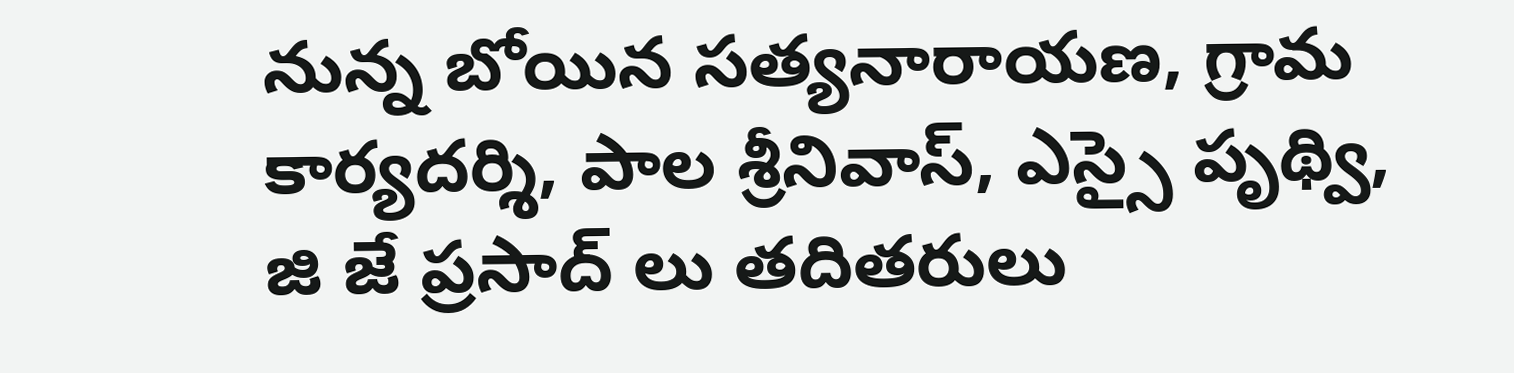నున్న బోయిన సత్యనారాయణ, గ్రామ కార్యదర్శి, పాల శ్రీనివాస్, ఎస్సై పృథ్వి, జి జే ప్రసాద్ లు తదితరులు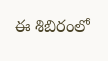ఈ శిబిరంలో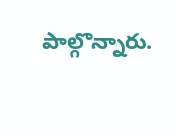పాల్గొన్నారు.